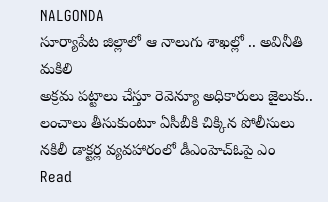NALGONDA
సూర్యాపేట జిల్లాలో ఆ నాలుగు శాఖల్లో .. అవినీతి మకిలి
అక్రమ పట్టాలు చేస్తూ రెవెన్యూ అధికారులు జైలుకు.. లంచాలు తీసుకుంటూ ఏసీబీకి చిక్కిన పోలీసులు నకిలీ డాక్టర్ల వ్యవహారంలో డీఎంహెచ్ఓపై ఎం
Read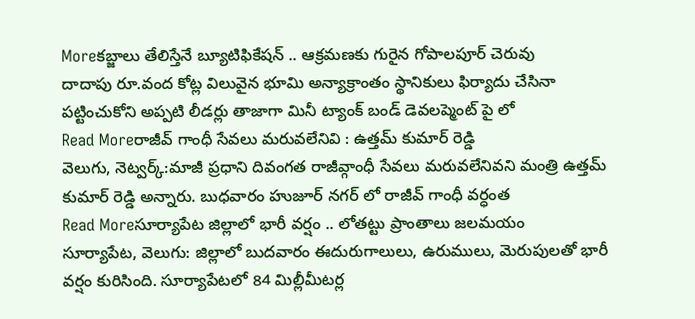Moreకబ్జాలు తేలిస్తేనే బ్యూటిఫికేషన్ .. ఆక్రమణకు గురైన గోపాలపూర్ చెరువు
దాదాపు రూ.వంద కోట్ల విలువైన భూమి అన్యాక్రాంతం స్థానికులు ఫిర్యాదు చేసినా పట్టించుకోని అప్పటి లీడర్లు తాజాగా మినీ ట్యాంక్ బండ్ డెవలప్మెంట్ పై లో
Read Moreరాజీవ్ గాంధీ సేవలు మరువలేనివి : ఉత్తమ్ కుమార్ రెడ్డి
వెలుగు, నెట్వర్క్:మాజీ ప్రధాని దివంగత రాజీవ్గాంధీ సేవలు మరువలేనివని మంత్రి ఉత్తమ్ కుమార్ రెడ్డి అన్నారు. బుధవారం హుజూర్ నగర్ లో రాజీవ్ గాంధీ వర్ధంత
Read Moreసూర్యాపేట జిల్లాలో భారీ వర్షం .. లోతట్టు ప్రాంతాలు జలమయం
సూర్యాపేట, వెలుగు: జిల్లాలో బుదవారం ఈదురుగాలులు, ఉరుములు, మెరుపులతో భారీ వర్షం కురిసింది. సూర్యాపేటలో 84 మిల్లీమీటర్ల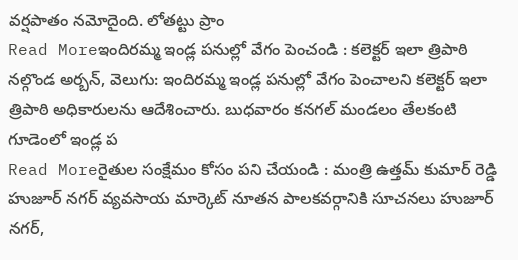వర్షపాతం నమోదైంది. లోతట్టు ప్రాం
Read Moreఇందిరమ్మ ఇండ్ల పనుల్లో వేగం పెంచండి : కలెక్టర్ ఇలా త్రిపాఠి
నల్గొండ అర్బన్, వెలుగు: ఇందిరమ్మ ఇండ్ల పనుల్లో వేగం పెంచాలని కలెక్టర్ ఇలా త్రిపాఠి అధికారులను ఆదేశించారు. బుధవారం కనగల్ మండలం తేలకంటి గూడెంలో ఇండ్ల ప
Read Moreరైతుల సంక్షేమం కోసం పని చేయండి : మంత్రి ఉత్తమ్ కుమార్ రెడ్డి
హుజూర్ నగర్ వ్యవసాయ మార్కెట్ నూతన పాలకవర్గానికి సూచనలు హుజూర్ నగర్,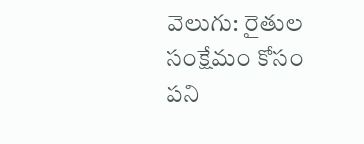వెలుగు: రైతుల సంక్షేమం కోసం పని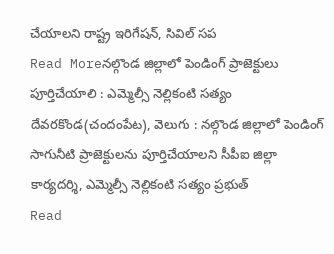చేయాలని రాష్ట్ర ఇరిగేషన్, సివిల్ సప
Read Moreనల్గొండ జిల్లాలో పెండింగ్ ప్రాజెక్టులు పూర్తిచేయాలి : ఎమ్మెల్సీ నెల్లికంటి సత్యం
దేవరకొండ(చందంపేట), వెలుగు : నల్గొండ జిల్లాలో పెండింగ్ సాగునీటి ప్రాజెక్టులను పూర్తిచేయాలని సీపీఐ జిల్లా కార్యదర్శి, ఎమ్మెల్సీ నెల్లికంటి సత్యం ప్రభుత్
Read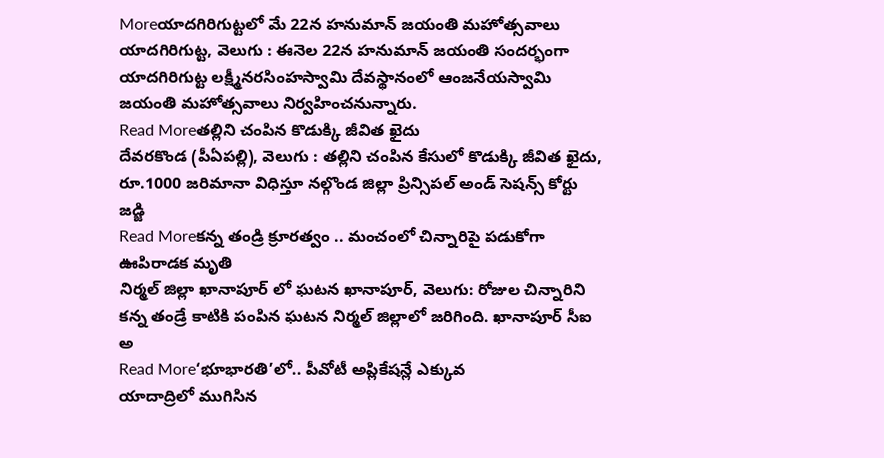Moreయాదగిరిగుట్టలో మే 22న హనుమాన్ జయంతి మహోత్సవాలు
యాదగిరిగుట్ట, వెలుగు : ఈనెల 22న హనుమాన్ జయంతి సందర్భంగా యాదగిరిగుట్ట లక్ష్మీనరసింహస్వామి దేవస్థానంలో ఆంజనేయస్వామి జయంతి మహోత్సవాలు నిర్వహించనున్నారు.
Read Moreతల్లిని చంపిన కొడుక్కి జీవిత ఖైదు
దేవరకొండ (పీఏపల్లి), వెలుగు : తల్లిని చంపిన కేసులో కొడుక్కి జీవిత ఖైదు, రూ.1000 జరిమానా విధిస్తూ నల్గొండ జిల్లా ప్రిన్సిపల్ అండ్ సెషన్స్ కోర్టు జడ్జి
Read Moreకన్న తండ్రి క్రూరత్వం .. మంచంలో చిన్నారిపై పడుకోగా ఊపిరాడక మృతి
నిర్మల్ జిల్లా ఖానాపూర్ లో ఘటన ఖానాపూర్, వెలుగు: రోజుల చిన్నారిని కన్న తండ్రే కాటికి పంపిన ఘటన నిర్మల్ జిల్లాలో జరిగింది. ఖానాపూర్ సీఐ అ
Read More‘భూభారతి’లో.. పీవోటీ అప్లికేషన్లే ఎక్కువ
యాదాద్రిలో ముగిసిన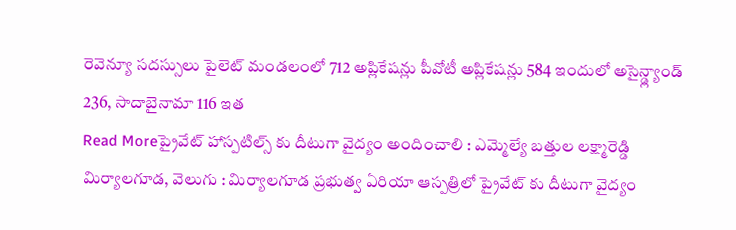రెవెన్యూ సదస్సులు పైలెట్ మండలంలో 712 అప్లికేషన్లు పీవోటీ అప్లికేషన్లు 584 ఇందులో అసైన్డ్ల్యాండ్ 236, సాదాబైనామా 116 ఇత
Read Moreప్రైవేట్ హాస్పటిల్స్ కు దీటుగా వైద్యం అందించాలి : ఎమ్మెల్యే బత్తుల లక్ష్మారెడ్డి
మిర్యాలగూడ, వెలుగు : మిర్యాలగూడ ప్రభుత్వ ఏరియా ఆస్పత్రిలో ప్రైవేట్ కు దీటుగా వైద్యం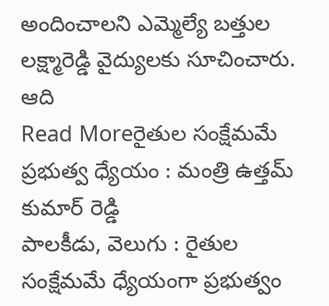అందించాలని ఎమ్మెల్యే బత్తుల లక్ష్మారెడ్డి వైద్యులకు సూచించారు. ఆది
Read Moreరైతుల సంక్షేమమే ప్రభుత్వ ధ్యేయం : మంత్రి ఉత్తమ్ కుమార్ రెడ్డి
పాలకీడు, వెలుగు : రైతుల సంక్షేమమే ధ్యేయంగా ప్రభుత్వం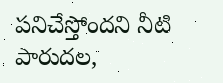పనిచేస్తోందని నీటి పారుదల,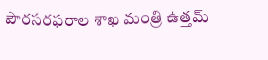పౌరసరఫరాల శాఖ మంత్రి ఉత్తమ్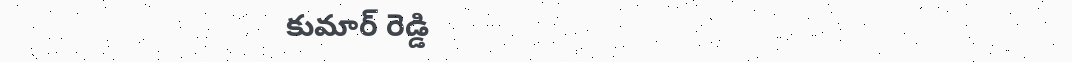కుమార్ రెడ్డి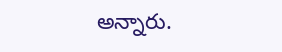అన్నారు.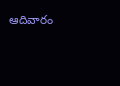ఆదివారం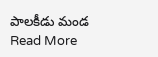పాలకీడు మండ
Read More